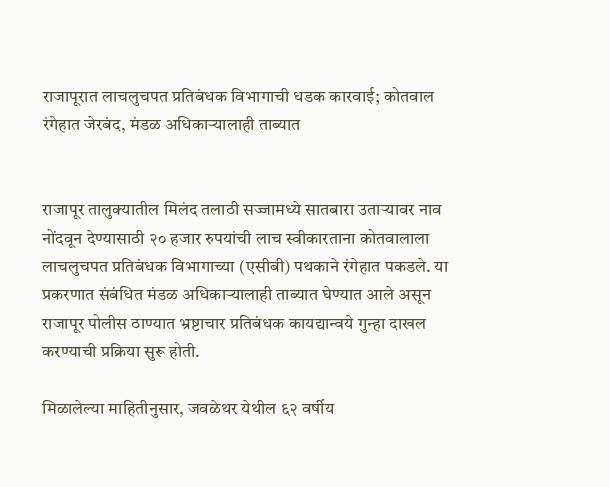राजापूरात लाचलुचपत प्रतिबंधक विभागाची धडक कारवाई; कोतवाल रंगेहात जेरबंद, मंडळ अधिकाऱ्यालाही ताब्यात


राजापूर तालुक्यातील मिलंद तलाठी सज्जामध्ये सातबारा उताऱ्यावर नाव नोंदवून देण्यासाठी २० हजार रुपयांची लाच स्वीकारताना कोतवालाला लाचलुचपत प्रतिबंधक विभागाच्या (एसीबी) पथकाने रंगेहात पकडले. या प्रकरणात संबंधित मंडळ अधिकाऱ्यालाही ताब्यात घेण्यात आले असून राजापूर पोलीस ठाण्यात भ्रष्टाचार प्रतिबंधक कायद्यान्वये गुन्हा दाखल करण्याची प्रक्रिया सुरू होती.

मिळालेल्या माहितीनुसार, जवळेथर येथील ६२ वर्षीय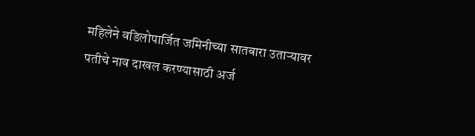महिलेने वडिलोपार्जित जमिनीच्या सातबारा उताऱ्यावर पतीचे नाव दाखल करण्यासाठी अर्ज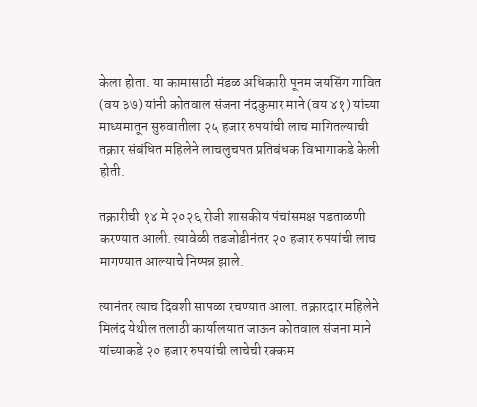केला होता. या कामासाठी मंडळ अधिकारी पूनम जयसिंग गावित (वय ३७) यांनी कोतवाल संजना नंदकुमार माने (वय ४१) यांच्या माध्यमातून सुरुवातीला २५ हजार रुपयांची लाच मागितल्याची तक्रार संबंधित महिलेने लाचलुचपत प्रतिबंधक विभागाकडे केली होती.

तक्रारीची १४ मे २०२६ रोजी शासकीय पंचांसमक्ष पडताळणी करण्यात आली. त्यावेळी तडजोडीनंतर २० हजार रुपयांची लाच मागण्यात आल्याचे निष्पन्न झाले.

त्यानंतर त्याच दिवशी सापळा रचण्यात आला. तक्रारदार महिलेने मिलंद येथील तलाठी कार्यालयात जाऊन कोतवाल संजना माने यांच्याकडे २० हजार रुपयांची लाचेची रक्कम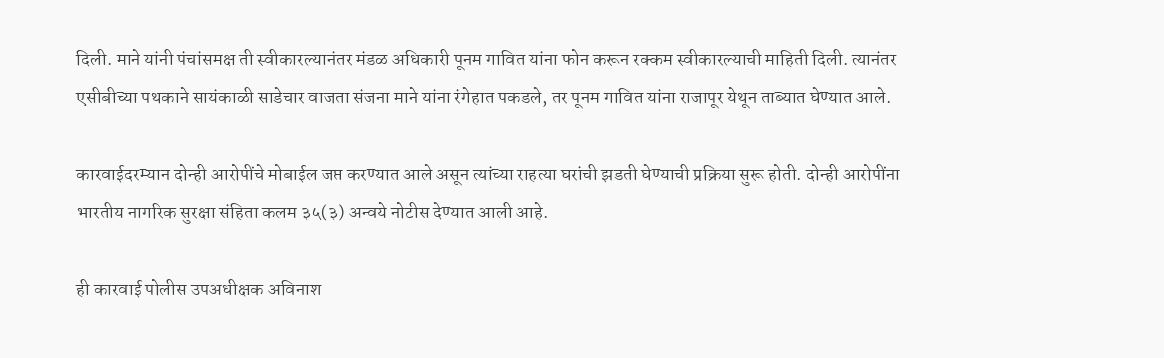दिली. माने यांनी पंचांसमक्ष ती स्वीकारल्यानंतर मंडळ अधिकारी पूनम गावित यांना फोन करून रक्कम स्वीकारल्याची माहिती दिली. त्यानंतर एसीबीच्या पथकाने सायंकाळी साडेचार वाजता संजना माने यांना रंगेहात पकडले, तर पूनम गावित यांना राजापूर येथून ताब्यात घेण्यात आले.

कारवाईदरम्यान दोन्ही आरोपींचे मोबाईल जप्त करण्यात आले असून त्यांच्या राहत्या घरांची झडती घेण्याची प्रक्रिया सुरू होती. दोन्ही आरोपींना भारतीय नागरिक सुरक्षा संहिता कलम ३५(३) अन्वये नोटीस देण्यात आली आहे.

ही कारवाई पोलीस उपअधीक्षक अविनाश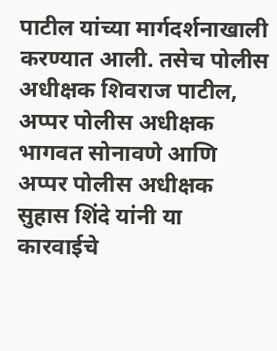पाटील यांच्या मार्गदर्शनाखाली करण्यात आली. तसेच पोलीस अधीक्षक शिवराज पाटील, अप्पर पोलीस अधीक्षक भागवत सोनावणे आणि अप्पर पोलीस अधीक्षक सुहास शिंदे यांनी या कारवाईचे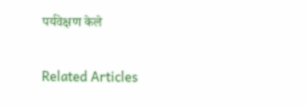पर्यवेक्षण केले

Related Articles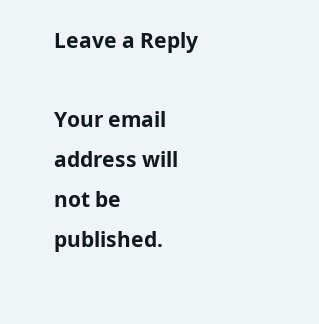Leave a Reply

Your email address will not be published.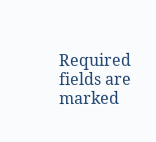Required fields are marked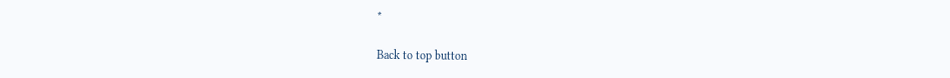*

Back to top button